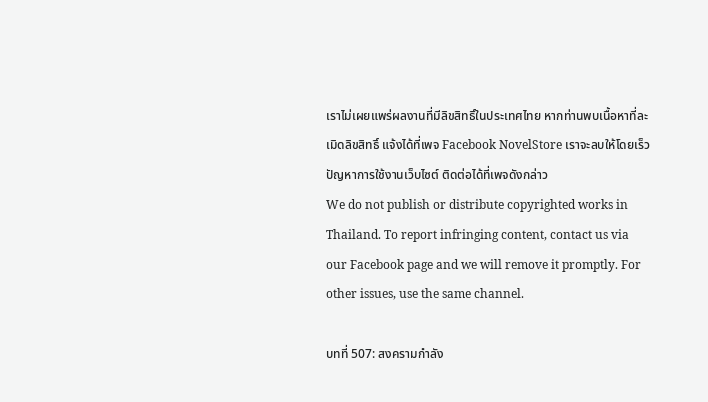เราไม่เผยแพร่ผลงานที่มีลิขสิทธิ์ในประเทศไทย หากท่านพบเนื้อหาที่ละเมิดลิขสิทธิ์ แจ้งได้ที่เพจ Facebook NovelStore เราจะลบให้โดยเร็ว
ปัญหาการใช้งานเว็บไซต์ ติดต่อได้ที่เพจดังกล่าว
We do not publish or distribute copyrighted works in Thailand. To report infringing content, contact us via our Facebook page and we will remove it promptly. For other issues, use the same channel.

บทที่ 507: สงครามกำลัง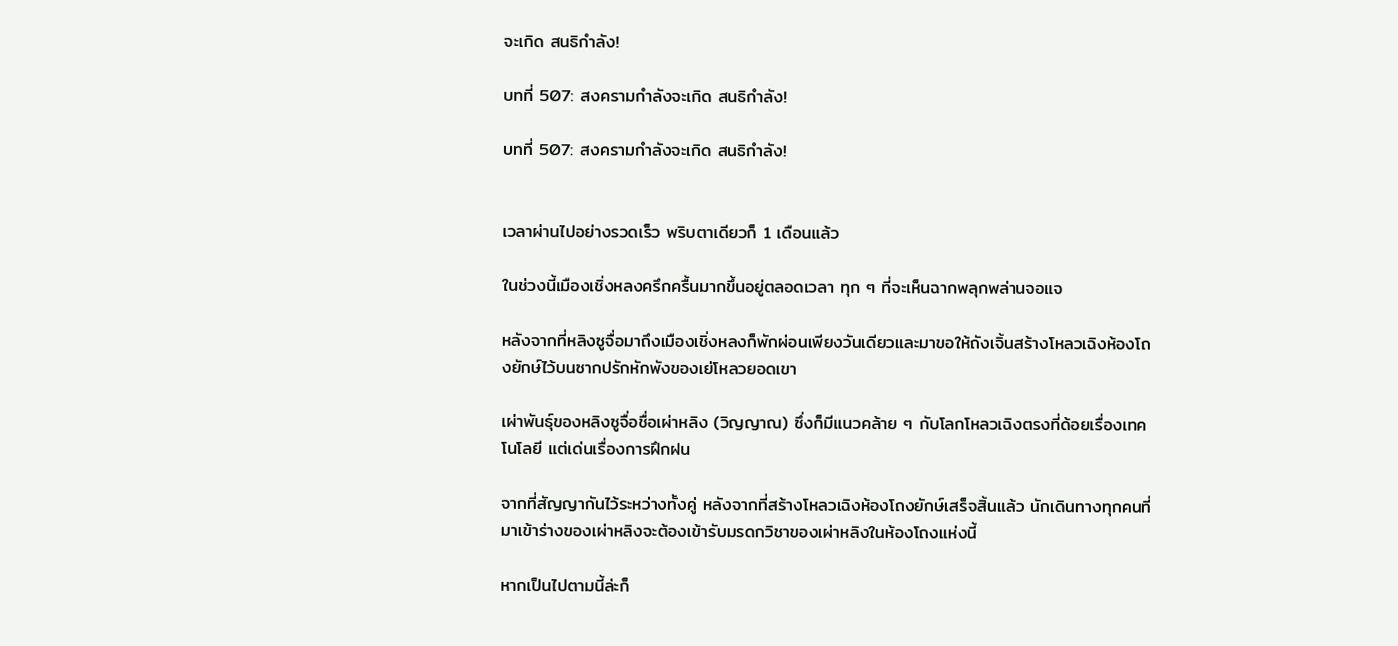จะเกิด สนธิกำลัง!

บทที่ 507: สงครามกำลังจะเกิด สนธิกำลัง!

บทที่ 507: สงครามกำลังจะเกิด สนธิกำลัง!


เวลาผ่านไปอย่างรวดเร็ว พริบตาเดียวก็ 1 เดือนแล้ว

ในช่วงนี้เมืองเชิ่งหลงครึกครื้นมากขึ้นอยู่ตลอดเวลา ทุก ๆ ที่จะเห็นฉากพลุกพล่านจอแจ

หลังจากที่หลิงซูจื่อมาถึงเมืองเชิ่งหลงก็พักผ่อนเพียงวันเดียวและมาขอให้ถังเจิ้นสร้างโหลวเฉิงห้องโถงยักษ์ไว้บนซากปรักหักพังของเย่โหลวยอดเขา

เผ่าพันธุ์ของหลิงซูจื่อชื่อเผ่าหลิง (วิญญาณ) ซึ่งก็มีแนวคล้าย ๆ กับโลกโหลวเฉิงตรงที่ด้อยเรื่องเทคโนโลยี แต่เด่นเรื่องการฝึกฝน

จากที่สัญญากันไว้ระหว่างทั้งคู่ หลังจากที่สร้างโหลวเฉิงห้องโถงยักษ์เสร็จสิ้นแล้ว นักเดินทางทุกคนที่มาเข้าร่างของเผ่าหลิงจะต้องเข้ารับมรดกวิชาของเผ่าหลิงในห้องโถงแห่งนี้

หากเป็นไปตามนี้ล่ะก็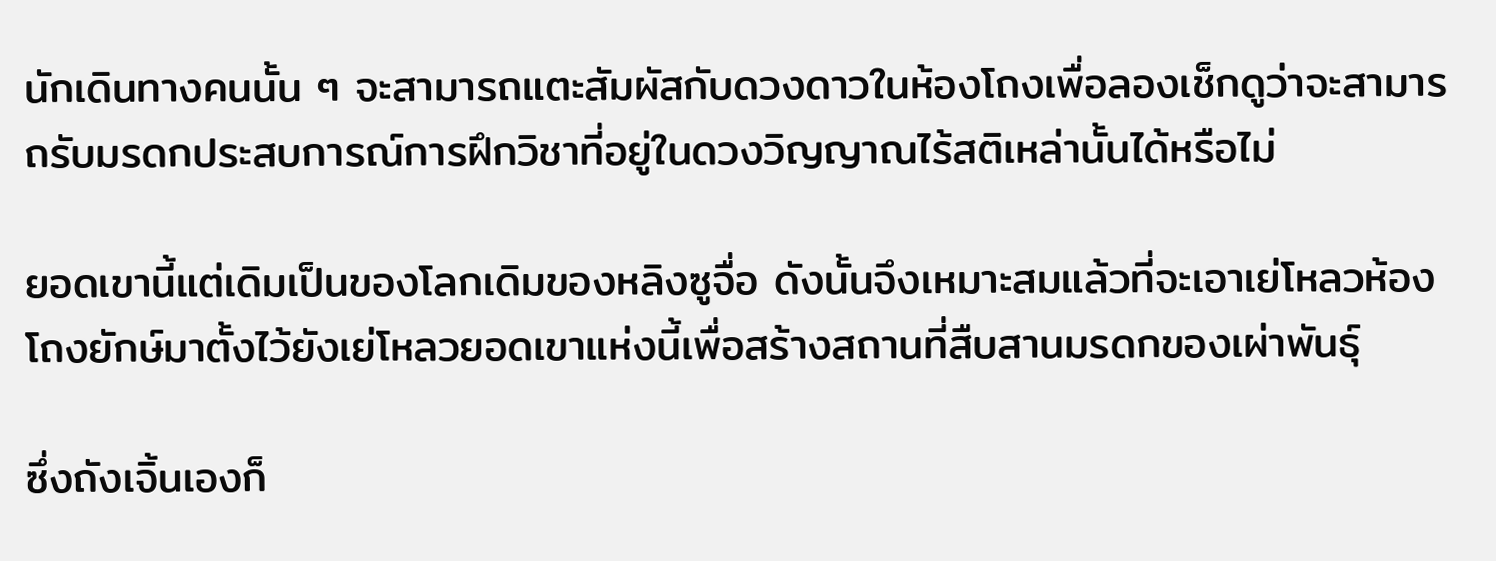นักเดินทางคนนั้น ๆ จะสามารถแตะสัมผัสกับดวงดาวในห้องโถงเพื่อลองเช็กดูว่าจะสามารถรับมรดกประสบการณ์การฝึกวิชาที่อยู่ในดวงวิญญาณไร้สติเหล่านั้นได้หรือไม่

ยอดเขานี้แต่เดิมเป็นของโลกเดิมของหลิงซูจื่อ ดังนั้นจึงเหมาะสมแล้วที่จะเอาเย่โหลวห้องโถงยักษ์มาตั้งไว้ยังเย่โหลวยอดเขาแห่งนี้เพื่อสร้างสถานที่สืบสานมรดกของเผ่าพันธุ์

ซึ่งถังเจิ้นเองก็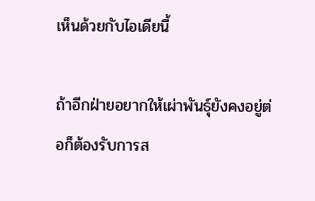เห็นด้วยกับไอเดียนี้

ถ้าอีกฝ่ายอยากให้เผ่าพันธุ์ยังคงอยู่ต่อก็ต้องรับการส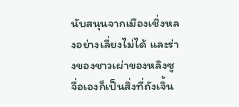นับสนุนจากเมืองเชิ่งหลงอย่างเลี่ยงไม่ได้ และร่างของชาวเผ่าของหลิงซูจื่อเองก็เป็นสิ่งที่ถังเจิ้น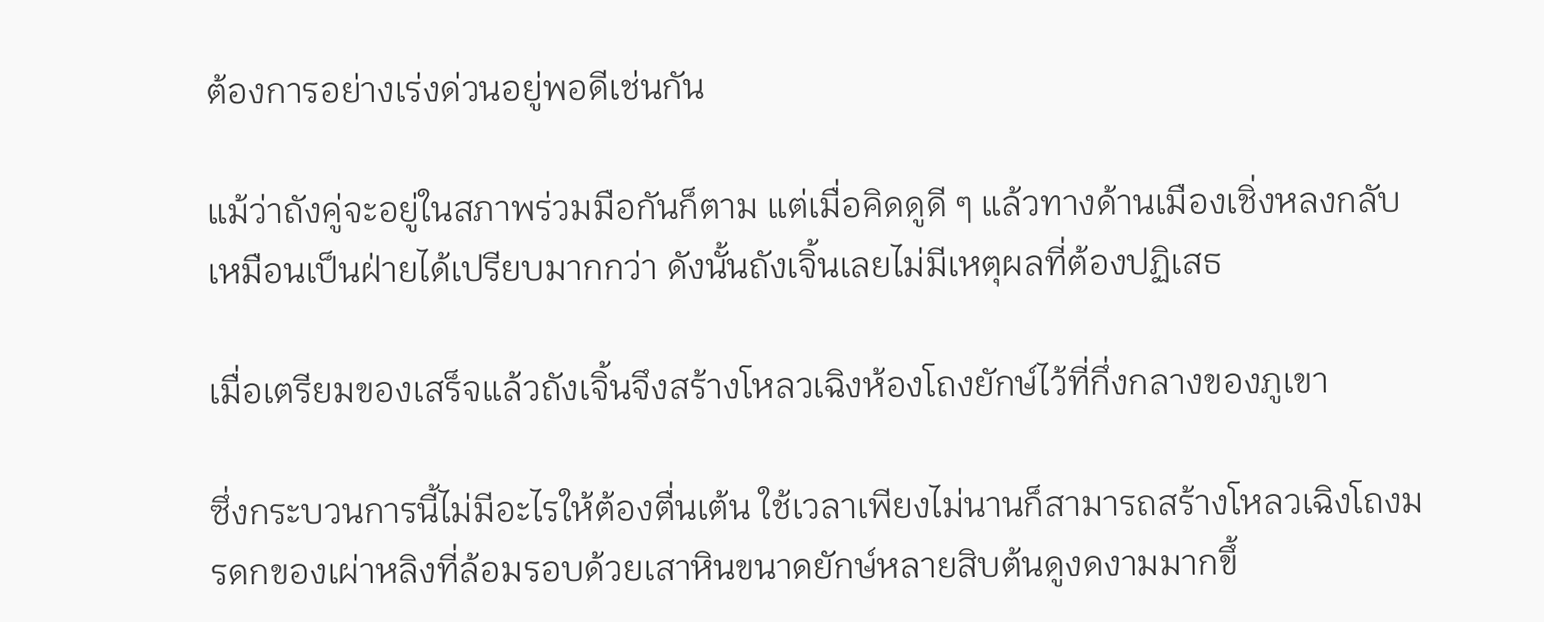ต้องการอย่างเร่งด่วนอยู่พอดีเช่นกัน

แม้ว่าถังคู่จะอยู่ในสภาพร่วมมือกันก็ตาม แต่เมื่อคิดดูดี ๆ แล้วทางด้านเมืองเชิ่งหลงกลับเหมือนเป็นฝ่ายได้เปรียบมากกว่า ดังนั้นถังเจิ้นเลยไม่มีเหตุผลที่ต้องปฏิเสธ

เมื่อเตรียมของเสร็จแล้วถังเจิ้นจึงสร้างโหลวเฉิงห้องโถงยักษ์ไว้ที่กึ่งกลางของภูเขา

ซึ่งกระบวนการนี้ไม่มีอะไรให้ต้องตื่นเต้น ใช้เวลาเพียงไม่นานก็สามารถสร้างโหลวเฉิงโถงมรดกของเผ่าหลิงที่ล้อมรอบด้วยเสาหินขนาดยักษ์หลายสิบต้นดูงดงามมากขึ้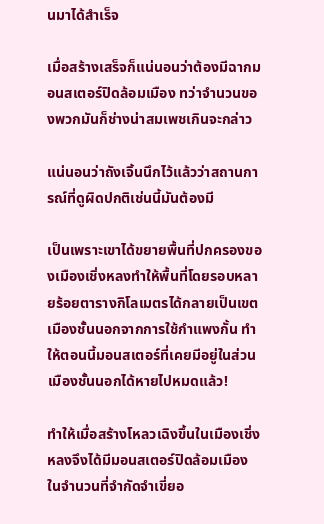นมาได้สำเร็จ

เมื่อสร้างเสร็จก็แน่นอนว่าต้องมีฉากมอนสเตอร์ปิดล้อมเมือง ทว่าจำนวนของพวกมันก็ช่างน่าสมเพชเกินจะกล่าว

แน่นอนว่าถังเจิ้นนึกไว้แล้วว่าสถานการณ์ที่ดูผิดปกติเช่นนี้มันต้องมี

เป็นเพราะเขาได้ขยายพื้นที่ปกครองของเมืองเชิ่งหลงทำให้พื้นที่โดยรอบหลายร้อยตารางกิโลเมตรได้กลายเป็นเขตเมืองชั้นนอกจากการใช้กำแพงกั้น ทำให้ตอนนี้มอนสเตอร์ที่เคยมีอยู่ในส่วนเมืองชั้นนอกได้หายไปหมดแล้ว!

ทำให้เมื่อสร้างโหลวเฉิงขึ้นในเมืองเชิ่งหลงจึงได้มีมอนสเตอร์ปิดล้อมเมืองในจำนวนที่จำกัดจำเขี่ยอ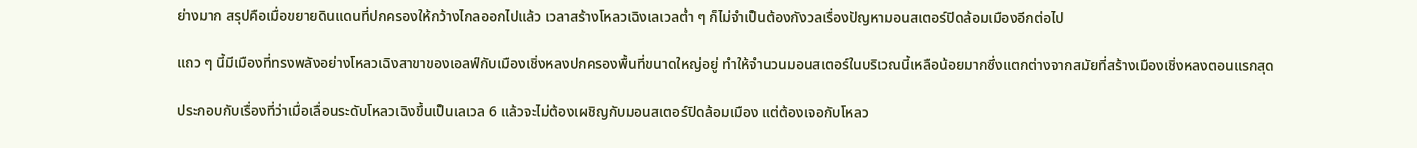ย่างมาก สรุปคือเมื่อขยายดินแดนที่ปกครองให้กว้างไกลออกไปแล้ว เวลาสร้างโหลวเฉิงเลเวลต่ำ ๆ ก็ไม่จำเป็นต้องกังวลเรื่องปัญหามอนสเตอร์ปิดล้อมเมืองอีกต่อไป

แถว ๆ นี้มีเมืองที่ทรงพลังอย่างโหลวเฉิงสาขาของเอลฟ์กับเมืองเชิ่งหลงปกครองพื้นที่ขนาดใหญ่อยู่ ทำให้จำนวนมอนสเตอร์ในบริเวณนี้เหลือน้อยมากซึ่งแตกต่างจากสมัยที่สร้างเมืองเชิ่งหลงตอนแรกสุด

ประกอบกับเรื่องที่ว่าเมื่อเลื่อนระดับโหลวเฉิงขึ้นเป็นเลเวล 6 แล้วจะไม่ต้องเผชิญกับมอนสเตอร์ปิดล้อมเมือง แต่ต้องเจอกับโหลว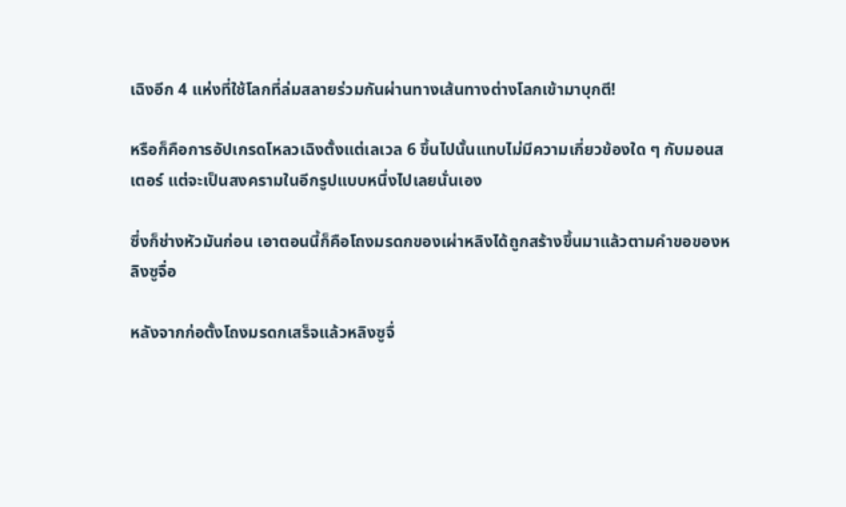เฉิงอีก 4 แห่งที่ใช้โลกที่ล่มสลายร่วมกันผ่านทางเส้นทางต่างโลกเข้ามาบุกตี!

หรือก็คือการอัปเกรดโหลวเฉิงตั้งแต่เลเวล 6 ขึ้นไปนั้นแทบไม่มีความเกี่ยวข้องใด ๆ กับมอนสเตอร์ แต่จะเป็นสงครามในอีกรูปแบบหนึ่งไปเลยนั่นเอง

ซึ่งก็ช่างหัวมันก่อน เอาตอนนี้ก็คือโถงมรดกของเผ่าหลิงได้ถูกสร้างขึ้นมาแล้วตามคำขอของหลิงซูจื่อ

หลังจากก่อตั้งโถงมรดกเสร็จแล้วหลิงซูจื่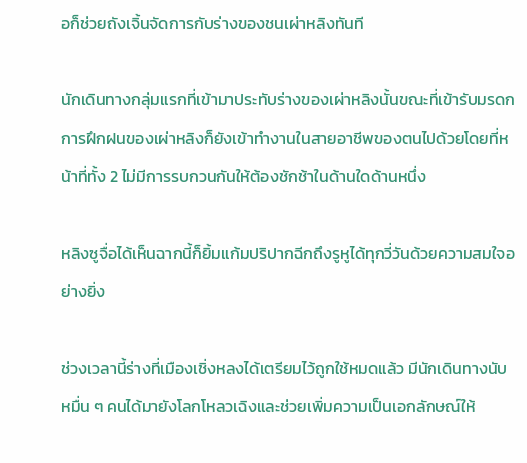อก็ช่วยถังเจิ้นจัดการกับร่างของชนเผ่าหลิงทันที

นักเดินทางกลุ่มแรกที่เข้ามาประทับร่างของเผ่าหลิงนั้นขณะที่เข้ารับมรดกการฝึกฝนของเผ่าหลิงก็ยังเข้าทำงานในสายอาชีพของตนไปด้วยโดยที่หน้าที่ทั้ง 2 ไม่มีการรบกวนกันให้ต้องชักช้าในด้านใดด้านหนึ่ง

หลิงซูจื่อได้เห็นฉากนี้ก็ยิ้มแก้มปริปากฉีกถึงรูหูได้ทุกวี่วันด้วยความสมใจอย่างยิ่ง

ช่วงเวลานี้ร่างที่เมืองเชิ่งหลงได้เตรียมไว้ถูกใช้หมดแล้ว มีนักเดินทางนับหมื่น ๆ คนได้มายังโลกโหลวเฉิงและช่วยเพิ่มความเป็นเอกลักษณ์ให้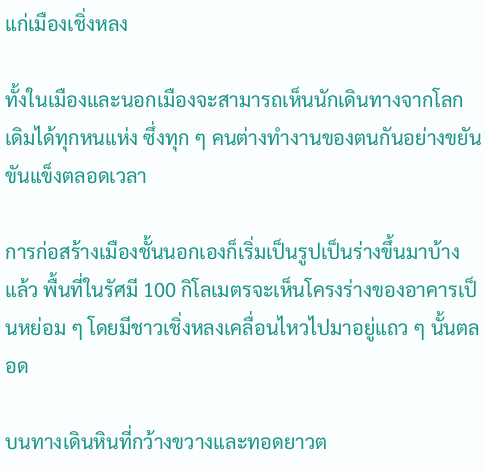แก่เมืองเชิ่งหลง

ทั้งในเมืองและนอกเมืองจะสามารถเห็นนักเดินทางจากโลกเดิมได้ทุกหนแห่ง ซึ่งทุก ๆ คนต่างทำงานของตนกันอย่างขยันขันแข็งตลอดเวลา

การก่อสร้างเมืองชั้นนอกเองก็เริ่มเป็นรูปเป็นร่างขึ้นมาบ้างแล้ว พื้นที่ในรัศมี 100 กิโลเมตรจะเห็นโครงร่างของอาคารเป็นหย่อม ๆ โดยมีชาวเชิ่งหลงเคลื่อนไหวไปมาอยู่แถว ๆ นั้นตลอด

บนทางเดินหินที่กว้างขวางและทอดยาวต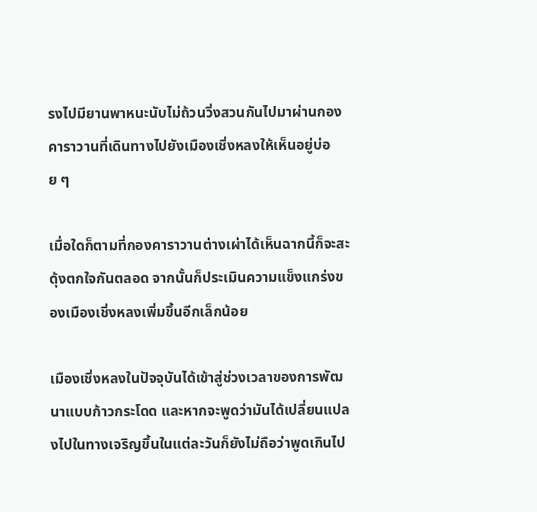รงไปมียานพาหนะนับไม่ถ้วนวิ่งสวนกันไปมาผ่านกองคาราวานที่เดินทางไปยังเมืองเชิ่งหลงให้เห็นอยู่บ่อย ๆ

เมื่อใดก็ตามที่กองคาราวานต่างเผ่าได้เห็นฉากนี้ก็จะสะดุ้งตกใจกันตลอด จากนั้นก็ประเมินความแข็งแกร่งของเมืองเชิ่งหลงเพิ่มขึ้นอีกเล็กน้อย

เมืองเชิ่งหลงในปัจจุบันได้เข้าสู่ช่วงเวลาของการพัฒนาแบบก้าวกระโดด และหากจะพูดว่ามันได้เปลี่ยนแปลงไปในทางเจริญขึ้นในแต่ละวันก็ยังไม่ถือว่าพูดเกินไป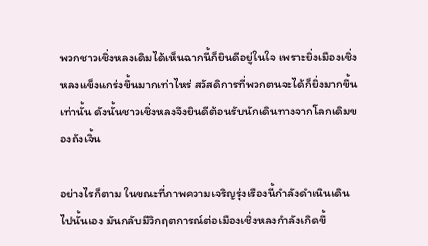พวกชาวเชิ่งหลงเดิมได้เห็นฉากนี้ก็ยินดีอยู่ในใจ เพราะยิ่งเมืองเชิ่งหลงแข็งแกร่งขึ้นมากเท่าไหร่ สวัสดิการที่พวกตนจะได้ก็ยิ่งมากขึ้นเท่านั้น ดังนั้นชาวเชิ่งหลงจึงยินดีต้อนรับนักเดินทางจากโลกเดิมของถังเจิ้น

อย่างไรก็ตาม ในขณะที่ภาพความเจริญรุ่งเรืองนี้กำลังดำเนินเดินไปนั้นเอง มันกลับมีวิกฤตการณ์ต่อเมืองเชิ่งหลงกำลังเกิดขึ้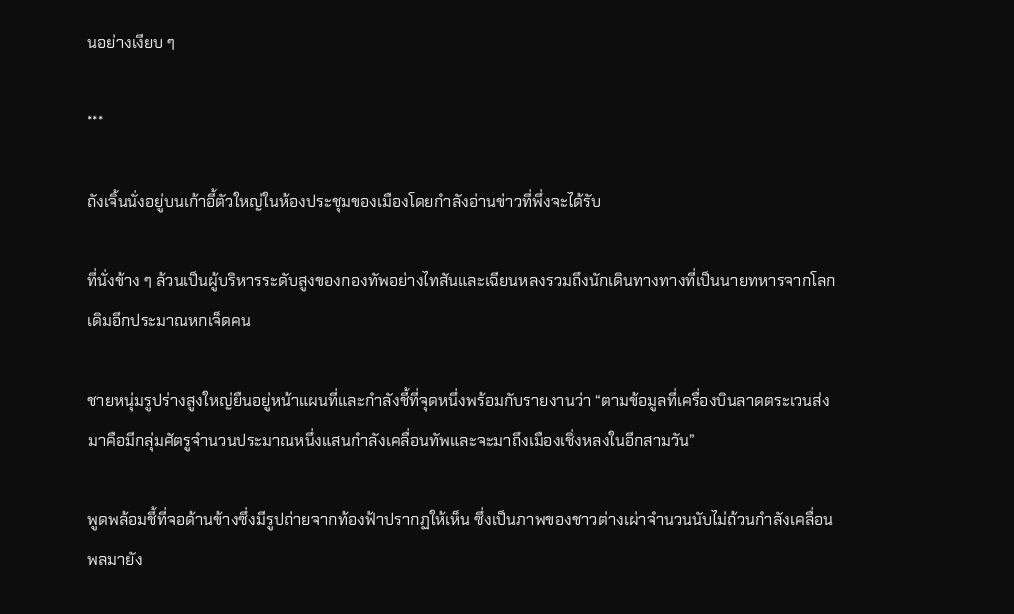นอย่างเงียบ ๆ

***

ถังเจิ้นนั่งอยู่บนเก้าอี้ตัวใหญ่ในห้องประชุมของเมืองโดยกำลังอ่านข่าวที่พึ่งจะได้รับ

ที่นั่งข้าง ๆ ล้วนเป็นผู้บริหารระดับสูงของกองทัพอย่างไทสันและเฉียนหลงรวมถึงนักเดินทางทางที่เป็นนายทหารจากโลกเดิมอีกประมาณหกเจ็ดคน

ชายหนุ่มรูปร่างสูงใหญ่ยืนอยู่หน้าแผนที่และกำลังชี้ที่จุดหนึ่งพร้อมกับรายงานว่า “ตามข้อมูลที่เครื่องบินลาดตระเวนส่งมาคือมีกลุ่มศัตรูจำนวนประมาณหนึ่งแสนกำลังเคลื่อนทัพและจะมาถึงเมืองเชิ่งหลงในอีกสามวัน”

พูดพล้อมชี้ที่จอด้านข้างซึ่งมีรูปถ่ายจากท้องฟ้าปรากฏให้เห็น ซึ่งเป็นภาพของชาวต่างเผ่าจำนวนนับไม่ถ้วนกำลังเคลื่อนพลมายัง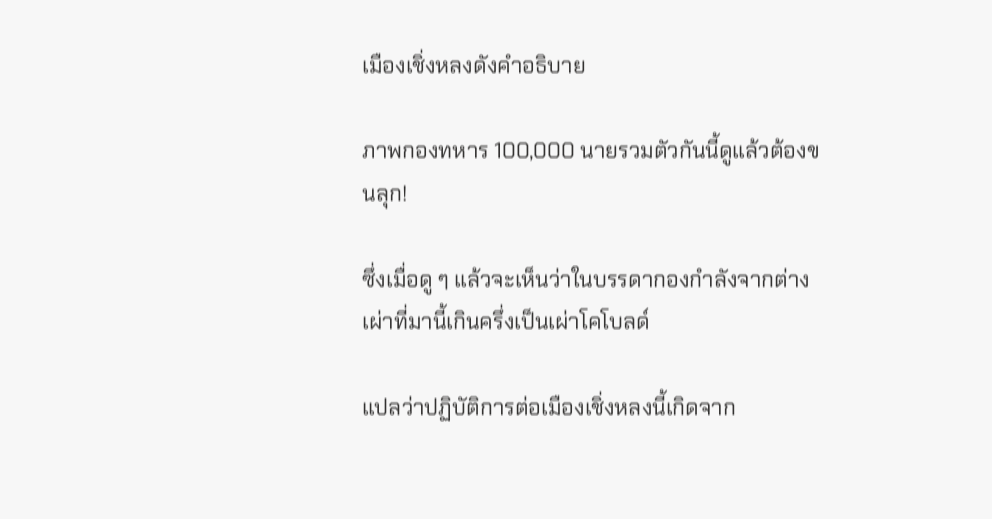เมืองเชิ่งหลงดังคำอธิบาย

ภาพกองทหาร 100,000 นายรวมตัวกันนี้ดูแล้วต้องขนลุก!

ซึ่งเมื่อดู ๆ แล้วจะเห็นว่าในบรรดากองกำลังจากต่างเผ่าที่มานี้เกินครึ่งเป็นเผ่าโคโบลด์

แปลว่าปฏิบัติการต่อเมืองเชิ่งหลงนี้เกิดจาก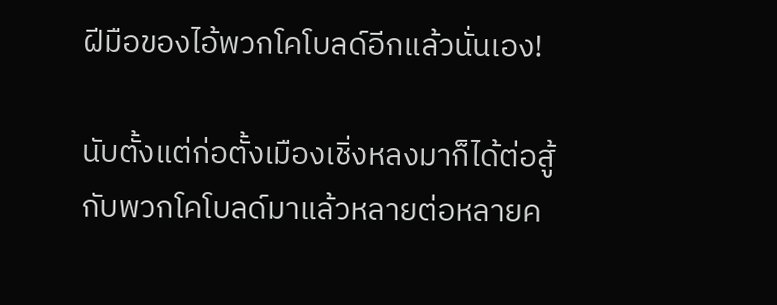ฝีมือของไอ้พวกโคโบลด์อีกแล้วนั่นเอง!

นับตั้งแต่ก่อตั้งเมืองเชิ่งหลงมาก็ได้ต่อสู้กับพวกโคโบลด์มาแล้วหลายต่อหลายค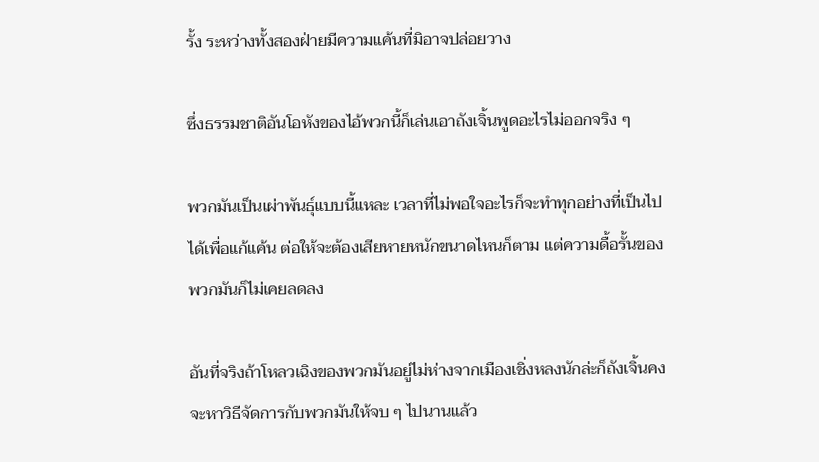รั้ง ระหว่างทั้งสองฝ่ายมีความแค้นที่มิอาจปล่อยวาง

ซึ่งธรรมชาติอันโอหังของไอ้พวกนี้ก็เล่นเอาถังเจิ้นพูดอะไรไม่ออกจริง ๆ

พวกมันเป็นเผ่าพันธุ์แบบนี้แหละ เวลาที่ไม่พอใจอะไรก็จะทำทุกอย่างที่เป็นไปได้เพื่อแก้แค้น ต่อให้จะต้องเสียหายหนักขนาดไหนก็ตาม แต่ความดื้อรั้นของพวกมันก็ไม่เคยลดลง

อันที่จริงถ้าโหลวเฉิงของพวกมันอยู่ไม่ห่างจากเมืองเชิ่งหลงนักล่ะก็ถังเจิ้นคงจะหาวิธีจัดการกับพวกมันให้จบ ๆ ไปนานแล้ว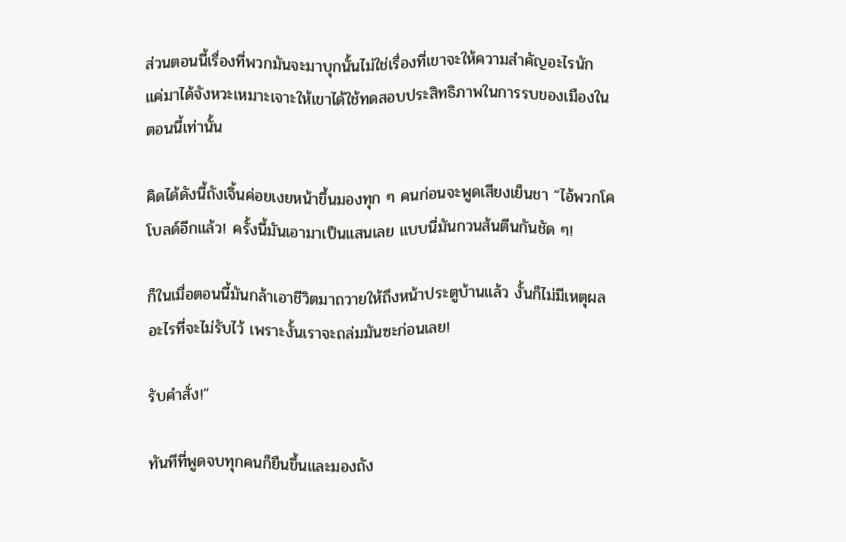ส่วนตอนนี้เรื่องที่พวกมันจะมาบุกนั้นไม่ใช่เรื่องที่เขาจะให้ความสำคัญอะไรนัก แค่มาได้จังหวะเหมาะเจาะให้เขาได้ใช้ทดสอบประสิทธิภาพในการรบของเมืองในตอนนี้เท่านั้น

คิดได้ดังนี้ถังเจิ้นค่อยเงยหน้าขึ้นมองทุก ๆ คนก่อนจะพูดเสียงเย็นชา “ไอ้พวกโคโบลด์อีกแล้ว! ครั้งนี้มันเอามาเป็นแสนเลย แบบนี่มันกวนส้นตีนกันชัด ๆ!

ก็ในเมื่อตอนนี้มันกล้าเอาชีวิตมาถวายให้ถึงหน้าประตูบ้านแล้ว งั้นก็ไม่มีเหตุผลอะไรที่จะไม่รับไว้ เพราะงั้นเราจะถล่มมันซะก่อนเลย!

รับคำสั่ง!”

ทันทีที่พูดจบทุกคนก็ยืนขึ้นและมองถัง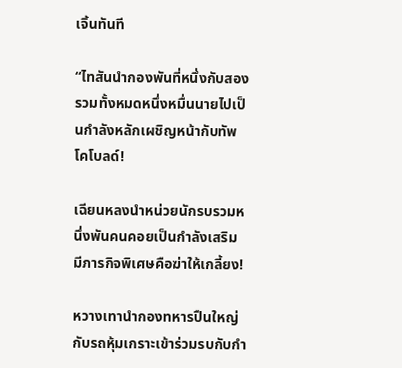เจิ้นทันที

“ไทสันนำกองพันที่หนึ่งกับสองรวมทั้งหมดหนึ่งหมื่นนายไปเป็นกำลังหลักเผชิญหน้ากับทัพโคโบลด์!

เฉียนหลงนำหน่วยนักรบรวมหนึ่งพันคนคอยเป็นกำลังเสริม มีภารกิจพิเศษคือฆ่าให้เกลี้ยง!

หวางเทานำกองทหารปืนใหญ่กับรถหุ้มเกราะเข้าร่วมรบกับกำ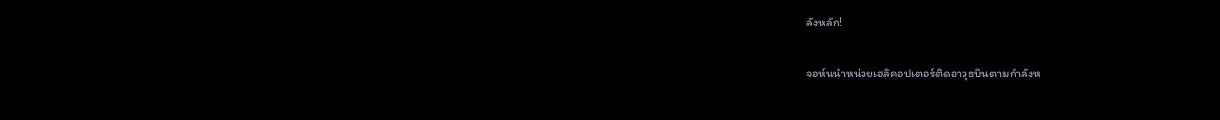ลังหลัก!

จอห์นนำหน่วยเฮลิคอปเตอร์ติดอาวุธบินตามกำลังห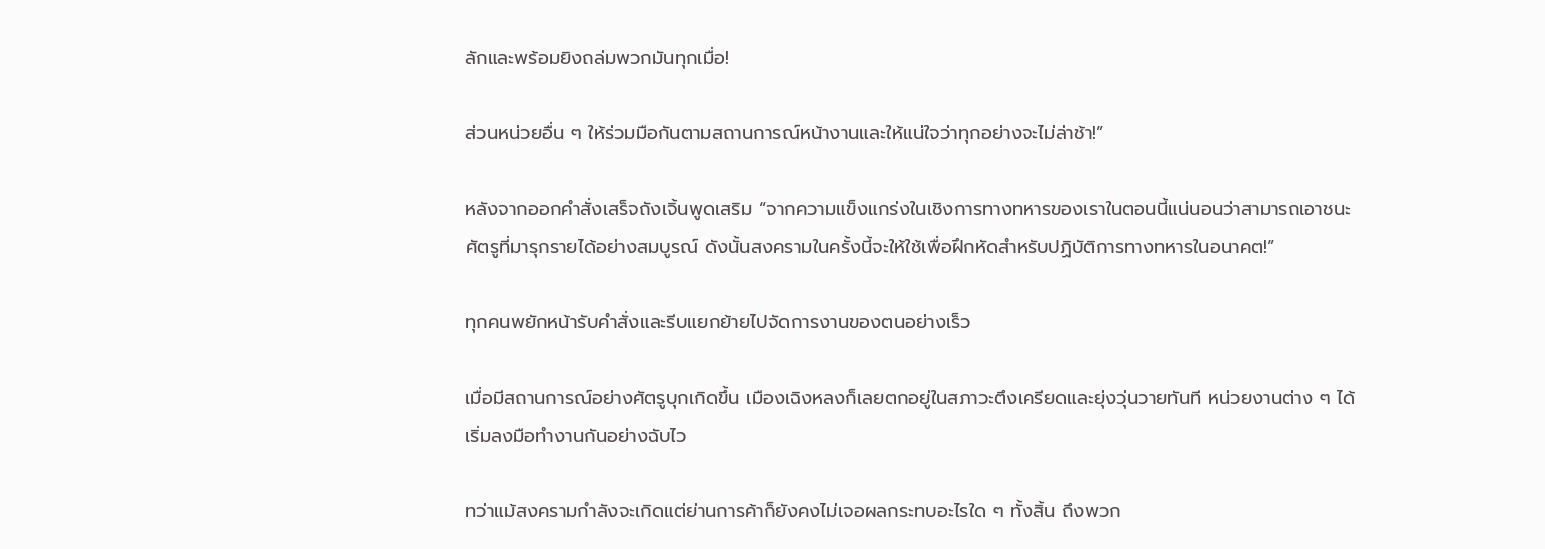ลักและพร้อมยิงถล่มพวกมันทุกเมื่อ!

ส่วนหน่วยอื่น ๆ ให้ร่วมมือกันตามสถานการณ์หน้างานและให้แน่ใจว่าทุกอย่างจะไม่ล่าช้า!”

หลังจากออกคำสั่งเสร็จถังเจิ้นพูดเสริม “จากความแข็งแกร่งในเชิงการทางทหารของเราในตอนนี้แน่นอนว่าสามารถเอาชนะศัตรูที่มารุกรายได้อย่างสมบูรณ์ ดังนั้นสงครามในครั้งนี้จะให้ใช้เพื่อฝึกหัดสำหรับปฏิบัติการทางทหารในอนาคต!”

ทุกคนพยักหน้ารับคำสั่งและรีบแยกย้ายไปจัดการงานของตนอย่างเร็ว

เมื่อมีสถานการณ์อย่างศัตรูบุกเกิดขึ้น เมืองเฉิงหลงก็เลยตกอยู่ในสภาวะตึงเครียดและยุ่งวุ่นวายทันที หน่วยงานต่าง ๆ ได้เริ่มลงมือทำงานกันอย่างฉับไว

ทว่าแม้สงครามกำลังจะเกิดแต่ย่านการค้าก็ยังคงไม่เจอผลกระทบอะไรใด ๆ ทั้งสิ้น ถึงพวก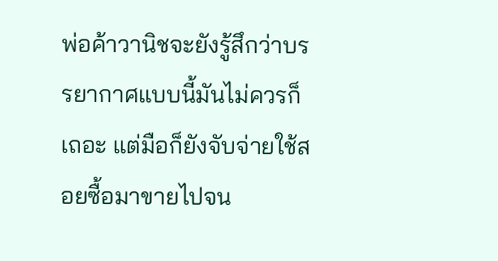พ่อค้าวานิชจะยังรู้สึกว่าบรรยากาศแบบนี้มันไม่ควรก็เถอะ แต่มือก็ยังจับจ่ายใช้สอยซื้อมาขายไปจน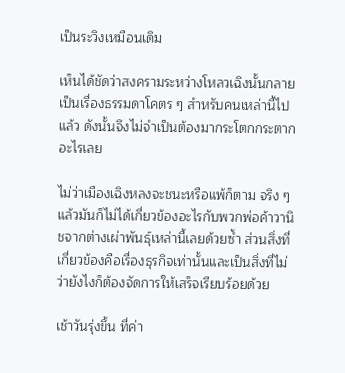เป็นระวิงเหมือนเดิม

เห็นได้ชัดว่าสงครามระหว่างโหลวเฉิงนั้นกลายเป็นเรื่องธรรมดาโคตร ๆ สำหรับคนเหล่านี้ไปแล้ว ดังนั้นจึงไม่จำเป็นต้องมากระโตกกระตากอะไรเลย

ไม่ว่าเมืองเฉิงหลงจะชนะหรือแพ้ก็ตาม จริง ๆ แล้วมันก็ไม่ได้เกี่ยวข้องอะไรกับพวกพ่อค้าวานิชจากต่างเผ่าพันธุ์เหล่านี้เลยด้วยซ้ำ ส่วนสิ่งที่เกี่ยวข้องคือเรื่องธุรกิจเท่านั้นและเป็นสิ่งที่ไม่ว่ายังไงก็ต้องจัดการให้เสร็จเรียบร้อยด้วย

เช้าวันรุ่งขึ้น ที่ค่า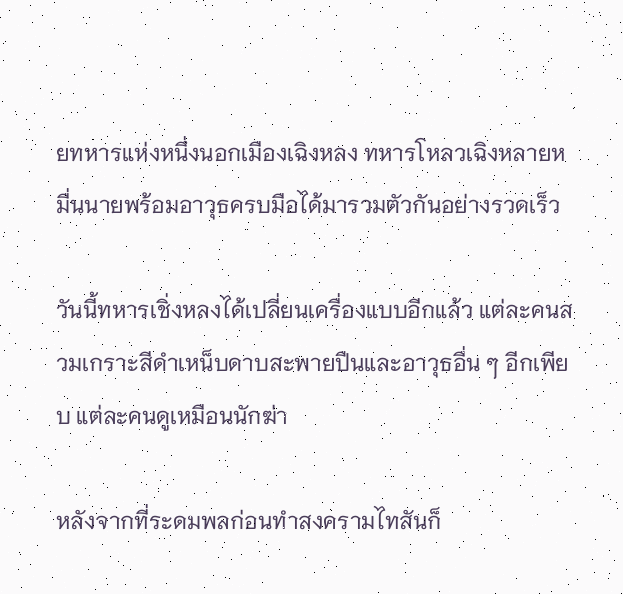ยทหารแห่งหนึ่งนอกเมืองเฉิงหลง ทหารโหลวเฉิงหลายหมื่นนายพร้อมอาวุธครบมือได้มารวมตัวกันอย่างรวดเร็ว

วันนี้ทหารเชิ่งหลงได้เปลี่ยนเครื่องแบบอีกแล้ว แต่ละคนสวมเกราะสีดำเหน็บดาบสะพายปืนและอาวุธอื่น ๆ อีกเพียบ แต่ละคนดูเหมือนนักฆ่า

หลังจากที่ระดมพลก่อนทำสงครามไทสันก็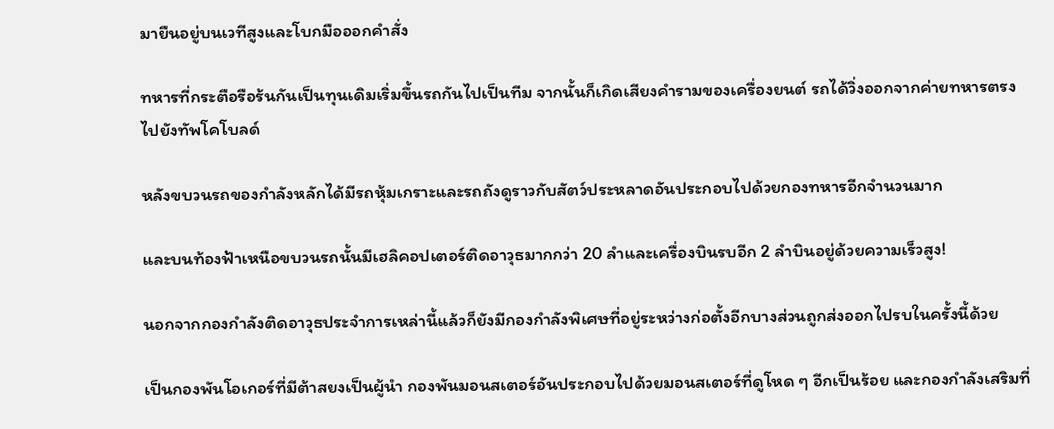มายืนอยู่บนเวทีสูงและโบกมือออกคำสั่ง

ทหารที่กระตือรือร้นกันเป็นทุนเดิมเริ่มขึ้นรถกันไปเป็นทีม จากนั้นก็เกิดเสียงคำรามของเครื่องยนต์ รถได้วิ่งออกจากค่ายทหารตรงไปยังทัพโคโบลด์

หลังขบวนรถของกำลังหลักได้มีรถหุ้มเกราะและรถถังดูราวกับสัตว์ประหลาดอันประกอบไปด้วยกองทหารอีกจำนวนมาก

และบนท้องฟ้าเหนือขบวนรถนั้นมีเฮลิคอปเตอร์ติดอาวุธมากกว่า 20 ลำและเครื่องบินรบอีก 2 ลำบินอยู่ด้วยความเร็วสูง!

นอกจากกองกำลังติดอาวุธประจำการเหล่านี้แล้วก็ยังมีกองกำลังพิเศษที่อยู่ระหว่างก่อตั้งอีกบางส่วนถูกส่งออกไปรบในครั้งนี้ด้วย

เป็นกองพันโอเกอร์ที่มีต้าสยงเป็นผู้นำ กองพันมอนสเตอร์อันประกอบไปด้วยมอนสเตอร์ที่ดูโหด ๆ อีกเป็นร้อย และกองกำลังเสริมที่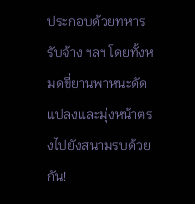ประกอบด้วยทหารรับจ้าง ฯลฯ โดยทั้งหมดขี่ยานพาหนะดัดแปลงและมุ่งหน้าตรงไปยังสนามรบด้วยกัน!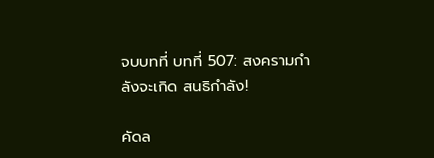จบบทที่ บทที่ 507: สงครามกำลังจะเกิด สนธิกำลัง!

คัดล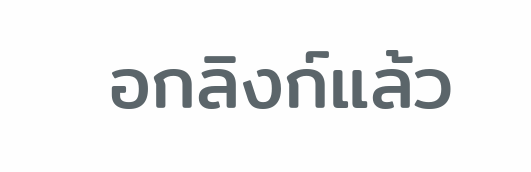อกลิงก์แล้ว